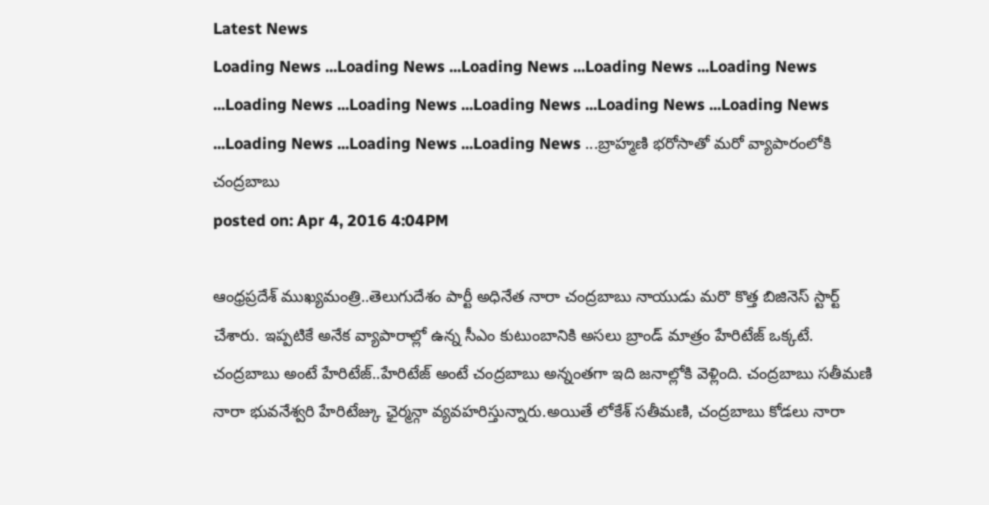Latest News
Loading News ...Loading News ...Loading News ...Loading News ...Loading News ...Loading News ...Loading News ...Loading News ...Loading News ...Loading News ...Loading News ...Loading News ...Loading News ...బ్రాహ్మణి భరోసాతో మరో వ్యాపారంలోకి చంద్రబాబు
posted on: Apr 4, 2016 4:04PM

ఆంధ్రప్రదేశ్ ముఖ్యమంత్రి..తెలుగుదేశం పార్టీ అధినేత నారా చంద్రబాబు నాయుడు మరొ కొత్త బిజినెస్ స్టార్ట్ చేశారు. ఇప్పటికే అనేక వ్యాపారాల్లో ఉన్న సీఎం కుటుంబానికి అసలు బ్రాండ్ మాత్రం హేరిటేజ్ ఒక్కటే. చంద్రబాబు అంటే హేరిటేజ్..హేరిటేజ్ అంటే చంద్రబాబు అన్నంతగా ఇది జనాల్లోకి వెళ్లింది. చంద్రబాబు సతీమణి నారా భువనేశ్వరి హేరిటేజ్కు ఛైర్మన్గా వ్యవహరిస్తున్నారు.అయితే లోకేశ్ సతీమణి, చంద్రబాబు కోడలు నారా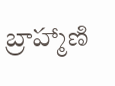బ్రాహ్మాణి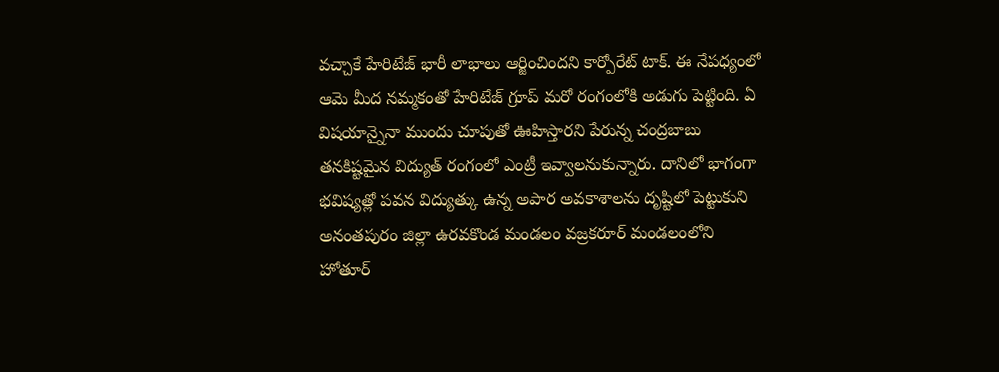వచ్చాకే హేరిటేజ్ భారీ లాభాలు ఆర్జించిందని కార్పోరేట్ టాక్. ఈ నేపధ్యంలో ఆమె మీద నమ్మకంతో హేరిటేజ్ గ్రూప్ మరో రంగంలోకి అడుగు పెట్టింది. ఏ విషయాన్నైనా ముందు చూపుతో ఊహిస్తారని పేరున్న చంద్రబాబు తనకిష్టమైన విద్యుత్ రంగంలో ఎంట్రీ ఇవ్వాలనుకున్నారు. దానిలో భాగంగా భవిష్యత్లో పవన విద్యుత్కు ఉన్న అపార అవకాశాలను దృష్టిలో పెట్టుకుని అనంతపురం జిల్లా ఉరవకొండ మండలం వజ్రకరూర్ మండలంలోని హోతూర్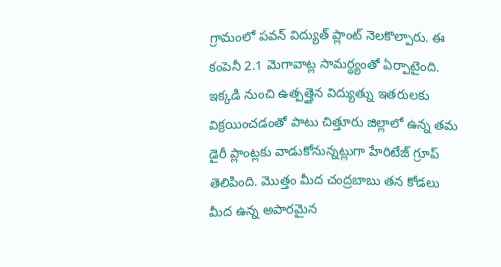గ్రామంలో పవన్ విద్యుత్ ప్లాంట్ నెలకొల్పారు. ఈ కంపెనీ 2.1 మెగావాట్ల సామర్ధ్యంతో ఏర్పాటైంది. ఇక్కడి నుంచి ఉత్పత్తైన విద్యుత్ను ఇతరులకు విక్రయించడంతో పాటు చిత్తూరు జిల్లాలో ఉన్న తమ డైరీ ప్లాంట్లకు వాడుకోనున్నట్లుగా హేరిటేజ్ గ్రూప్ తెలిపింది. మొత్తం మీద చంద్రబాబు తన కోడలు మీద ఉన్న అపారమైన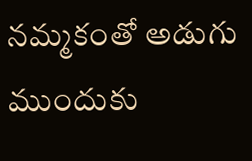నమ్మకంతో అడుగు ముందుకు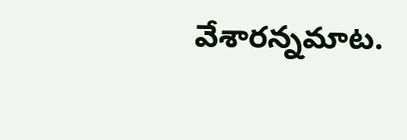వేశారన్నమాట.